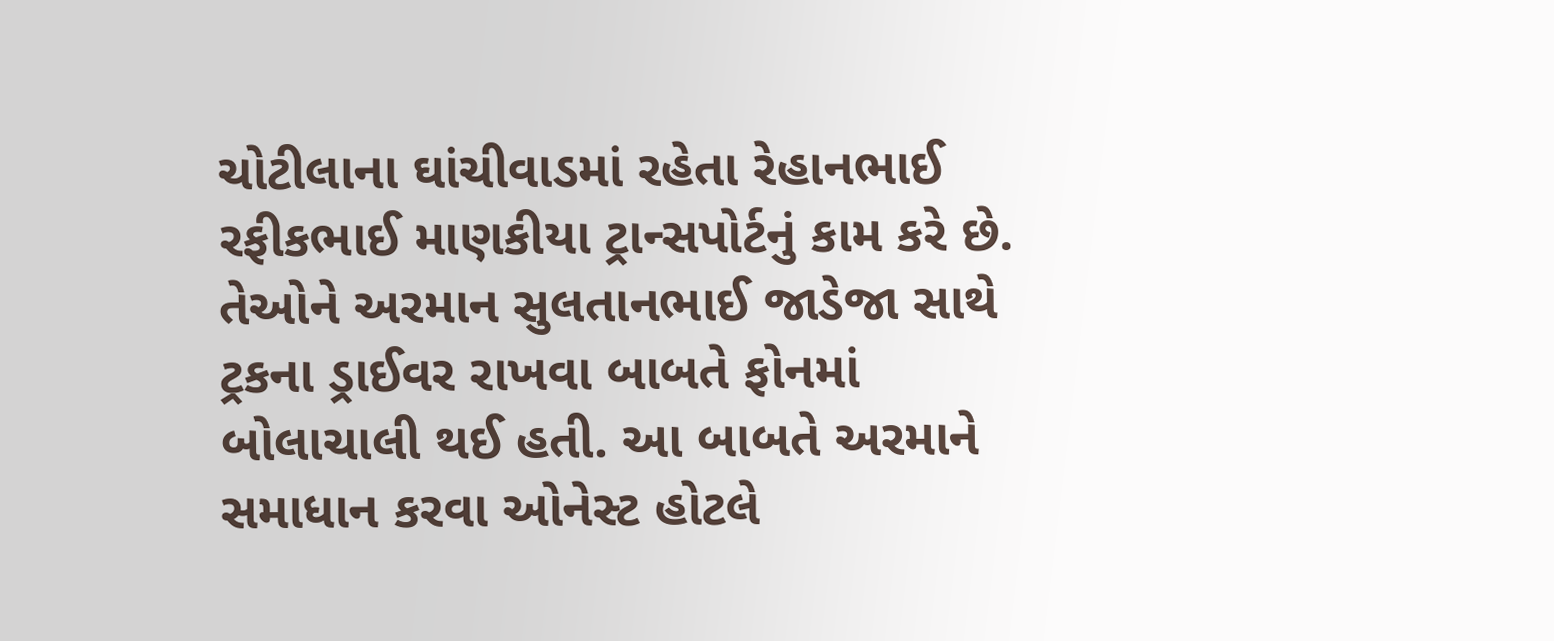ચોટીલાના ઘાંચીવાડમાં રહેતા રેહાનભાઈ રફીકભાઈ માણકીયા ટ્રાન્સપોર્ટનું કામ કરે છે. તેઓને અરમાન સુલતાનભાઈ જાડેજા સાથે ટ્રકના ડ્રાઈવર રાખવા બાબતે ફોનમાં બોલાચાલી થઈ હતી. આ બાબતે અરમાને સમાધાન કરવા ઓનેસ્ટ હોટલે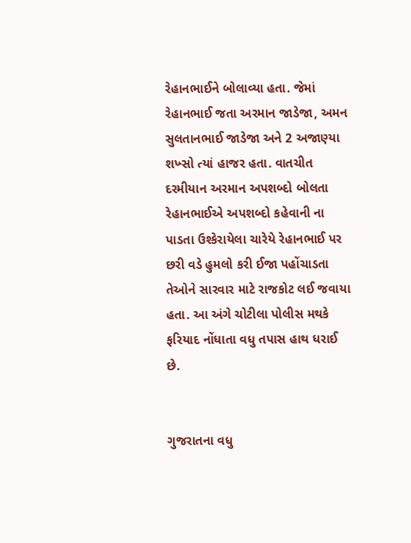રેહાનભાઈને બોલાવ્યા હતા. જેમાં રેહાનભાઈ જતા અરમાન જાડેજા, અમન સુલતાનભાઈ જાડેજા અને 2 અજાણ્યા શખ્સો ત્યાં હાજર હતા. વાતચીત દરમીયાન અરમાન અપશબ્દો બોલતા રેહાનભાઈએ અપશબ્દો કહેવાની ના પાડતા ઉશ્કેરાયેલા ચારેયે રેહાનભાઈ પર છરી વડે હુમલો કરી ઈજા પહોંચાડતા તેઓને સારવાર માટે રાજકોટ લઈ જવાયા હતા. આ અંગે ચોટીલા પોલીસ મથકે ફરિયાદ નોંધાતા વધુ તપાસ હાથ ધરાઈ છે.


ગુજરાતના વધુ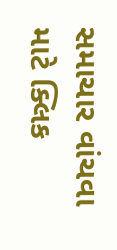સમાચાર વાંચવા માટે ક્લિક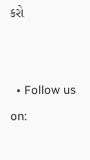કરો


  • Follow us on: